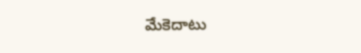మేకెదాటు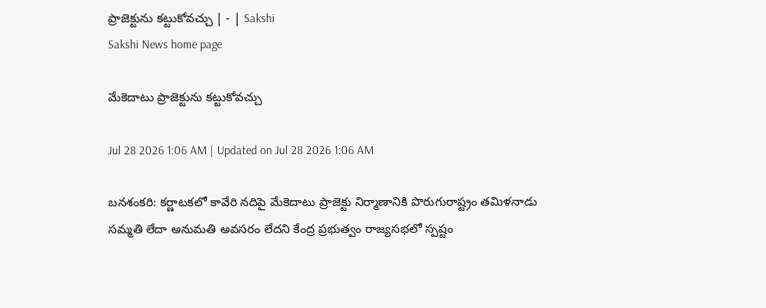ప్రాజెక్టును కట్టుకోవచ్చు | - | Sakshi
Sakshi News home page

మేకెదాటు ప్రాజెక్టును కట్టుకోవచ్చు

Jul 28 2026 1:06 AM | Updated on Jul 28 2026 1:06 AM

బనశంకరి: కర్ణాటకలో కావేరి నదిపై మేకెదాటు ప్రాజెక్టు నిర్మాణానికి పొరుగురాష్ట్రం తమిళనాడు సమ్మతి లేదా అనుమతి అవసరం లేదని కేంద్ర ప్రభుత్వం రాజ్యసభలో స్పష్టం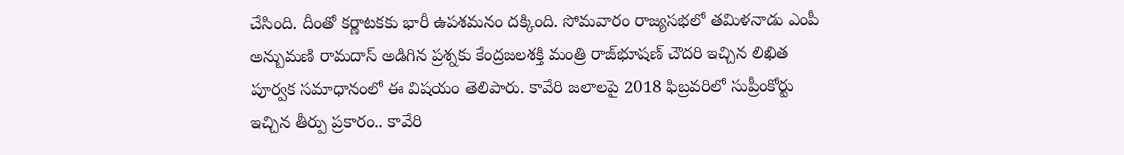చేసింది. దీంతో కర్ణాటకకు భారీ ఉపశమనం దక్కింది. సోమవారం రాజ్యసభలో తమిళనాడు ఎంపీ అన్బుమణి రామదాస్‌ అడిగిన ప్రశ్నకు కేంద్రజలశక్తి మంత్రి రాజ్‌భూషణ్‌ చౌదరి ఇచ్చిన లిఖిత పూర్వక సమాధానంలో ఈ విషయం తెలిపారు. కావేరి జలాలపై 2018 ఫిబ్రవరిలో సుప్రీంకోర్టు ఇచ్చిన తీర్పు ప్రకారం.. కావేరి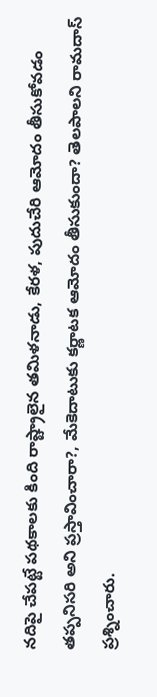నదిపై చేపట్టే పథకాలకు కింది రాష్ట్రాలైన తమిళనాడు, కేరళ, పుదుచేరి ఆమోదం తీసుకోవడం తప్పనిసరి అని ప్రస్తావించారా?, మేకెదాటుకు కర్ణాటక ఆమోదం తీసుకుందా? తెలపాలని రామదాస్‌ ప్రశ్నించారు.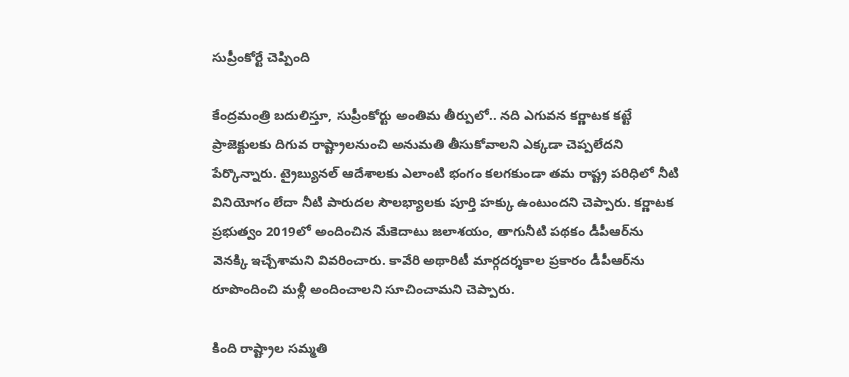సుప్రీంకోర్టే చెప్పింది

కేంద్రమంత్రి బదులిస్తూ, సుప్రీంకోర్టు అంతిమ తీర్పులో.. నది ఎగువన కర్ణాటక కట్టే ప్రాజెక్టులకు దిగువ రాష్ట్రాలనుంచి అనుమతి తీసుకోవాలని ఎక్కడా చెప్పలేదని పేర్కొన్నారు. ట్రైబ్యునల్‌ ఆదేశాలకు ఎలాంటి భంగం కలగకుండా తమ రాష్ట్ర పరిధిలో నీటి వినియోగం లేదా నీటి పారుదల సౌలభ్యాలకు పూర్తి హక్కు ఉంటుందని చెప్పారు. కర్ణాటక ప్రభుత్వం 2019లో అందించిన మేకెదాటు జలాశయం, తాగునీటి పథకం డీపీఆర్‌ను వెనక్కి ఇచ్చేశామని వివరించారు. కావేరి అథారిటీ మార్గదర్శకాల ప్రకారం డీపీఆర్‌ను రూపొందించి మళ్లీ అందించాలని సూచించామని చెప్పారు.

కింది రాష్ట్రాల సమ్మతి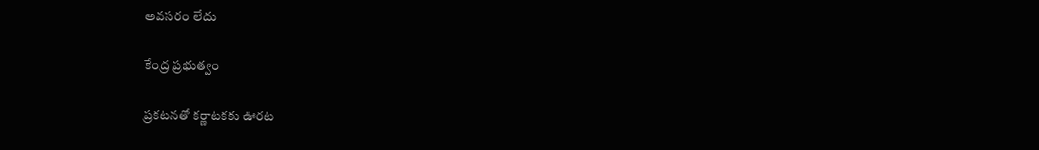అవసరం లేదు

కేంద్ర ప్రభుత్వం

ప్రకటనతో కర్ణాటకకు ఊరట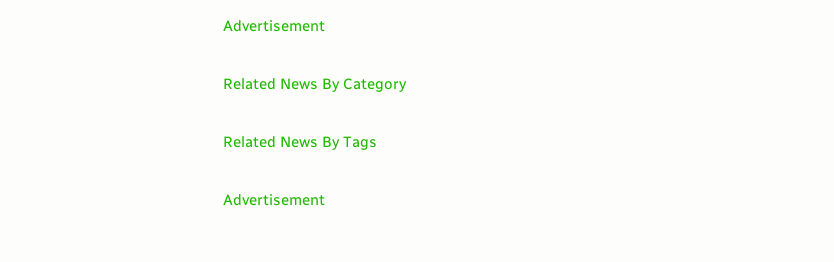Advertisement

Related News By Category

Related News By Tags

Advertisement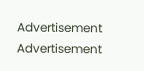Advertisement
Advertisement